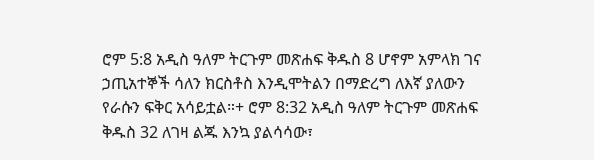ሮም 5:8 አዲስ ዓለም ትርጉም መጽሐፍ ቅዱስ 8 ሆኖም አምላክ ገና ኃጢአተኞች ሳለን ክርስቶስ እንዲሞትልን በማድረግ ለእኛ ያለውን የራሱን ፍቅር አሳይቷል።+ ሮም 8:32 አዲስ ዓለም ትርጉም መጽሐፍ ቅዱስ 32 ለገዛ ልጁ እንኳ ያልሳሳው፣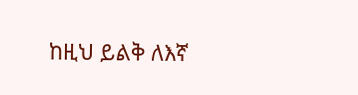ከዚህ ይልቅ ለእኛ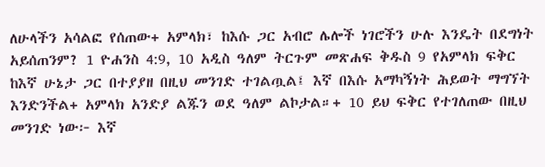ለሁላችን አሳልፎ የሰጠው+ አምላክ፣ ከእሱ ጋር አብሮ ሌሎች ነገሮችን ሁሉ እንዴት በደግነት አይሰጠንም? 1 ዮሐንስ 4:9, 10 አዲስ ዓለም ትርጉም መጽሐፍ ቅዱስ 9 የአምላክ ፍቅር ከእኛ ሁኔታ ጋር በተያያዘ በዚህ መንገድ ተገልጧል፤ እኛ በእሱ አማካኝነት ሕይወት ማግኘት እንድንችል+ አምላክ አንድያ ልጁን ወደ ዓለም ልኮታል።+ 10 ይህ ፍቅር የተገለጠው በዚህ መንገድ ነው፦ እኛ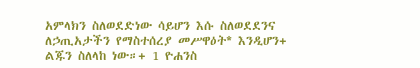አምላክን ስለወደድነው ሳይሆን እሱ ስለወደደንና ለኃጢአታችን የማስተሰረያ መሥዋዕት* እንዲሆን+ ልጁን ስለላከ ነው።+ 1 ዮሐንስ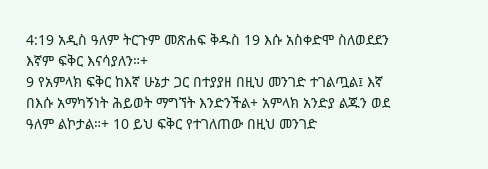4:19 አዲስ ዓለም ትርጉም መጽሐፍ ቅዱስ 19 እሱ አስቀድሞ ስለወደደን እኛም ፍቅር እናሳያለን።+
9 የአምላክ ፍቅር ከእኛ ሁኔታ ጋር በተያያዘ በዚህ መንገድ ተገልጧል፤ እኛ በእሱ አማካኝነት ሕይወት ማግኘት እንድንችል+ አምላክ አንድያ ልጁን ወደ ዓለም ልኮታል።+ 10 ይህ ፍቅር የተገለጠው በዚህ መንገድ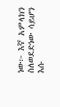ነው፦ እኛ አምላክን ስለወደድነው ሳይሆን እሱ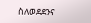ስለወደደንና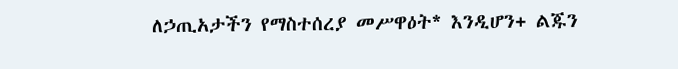ለኃጢአታችን የማስተሰረያ መሥዋዕት* እንዲሆን+ ልጁን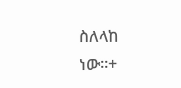ስለላከ ነው።+